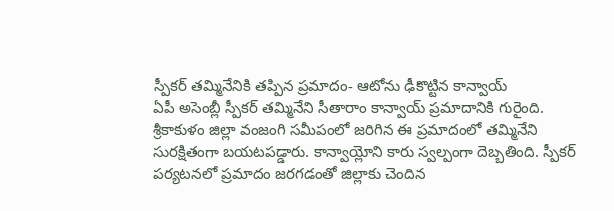స్పీకర్ తమ్మినేనికి తప్పిన ప్రమాదం- ఆటోను ఢీకొట్టిన కాన్వాయ్
ఏపీ అసెంబ్లీ స్పీకర్ తమ్మినేని సీతారాం కాన్వాయ్ ప్రమాదానికి గురైంది. శ్రీకాకుళం జిల్లా వంజంగి సమీపంలో జరిగిన ఈ ప్రమాదంలో తమ్మినేని సురక్షితంగా బయటపడ్డారు. కాన్వాయ్లోని కారు స్వల్పంగా దెబ్బతింది. స్పీకర్ పర్యటనలో ప్రమాదం జరగడంతో జిల్లాకు చెందిన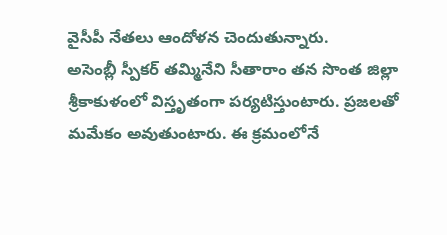వైసీపీ నేతలు ఆందోళన చెందుతున్నారు.
అసెంబ్లీ స్పీకర్ తమ్మినేని సీతారాం తన సొంత జిల్లా శ్రీకాకుళంలో విస్తృతంగా పర్యటిస్తుంటారు. ప్రజలతో మమేకం అవుతుంటారు. ఈ క్రమంలోనే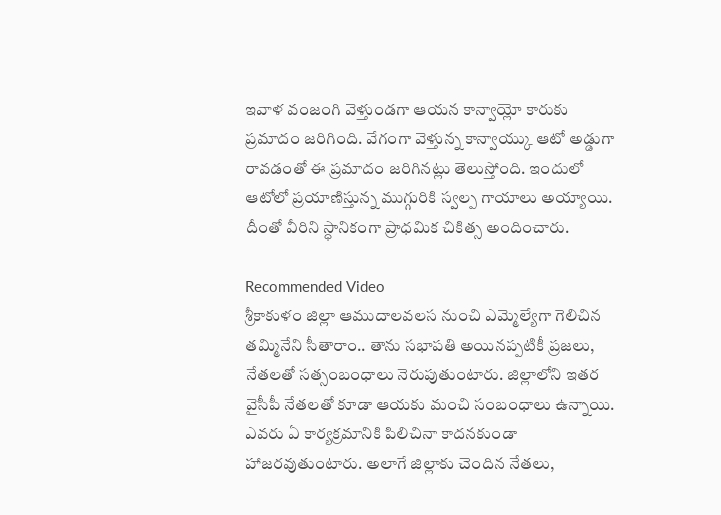ఇవాళ వంజంగి వెళ్తుండగా ఆయన కాన్వాయ్లో కారుకు ప్రమాదం జరిగింది. వేగంగా వెళ్తున్న కాన్వాయ్కు ఆటో అడ్డుగా రావడంతో ఈ ప్రమాదం జరిగినట్లు తెలుస్తోంది. ఇందులో ఆటోలో ప్రయాణిస్తున్న ముగ్గురికి స్వల్ప గాయాలు అయ్యాయి. దీంతో వీరిని స్ధానికంగా ప్రాధమిక చికిత్స అందించారు.

Recommended Video
శ్రీకాకుళం జిల్లా ఆముదాలవలస నుంచి ఎమ్మెల్యేగా గెలిచిన తమ్మినేని సీతారాం.. తాను సభాపతి అయినప్పటికీ ప్రజలు, నేతలతో సత్సంబంధాలు నెరుపుతుంటారు. జిల్లాలోని ఇతర వైసీపీ నేతలతో కూడా ఆయకు మంచి సంబంధాలు ఉన్నాయి. ఎవరు ఏ కార్యక్రమానికి పిలిచినా కాదనకుండా హాజరవుతుంటారు. అలాగే జిల్లాకు చెందిన నేతలు,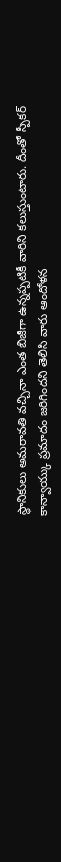స్ధానికులు అమరావతి వచ్చినా ఎంత బిజీగా ఉన్నప్పటికీ వారిని కలుస్తుంటారు. దీంతో స్పీకర్ కాన్వాయ్కు ప్రమాదం జరిగిందని తెలిసి వారు ఆందోళన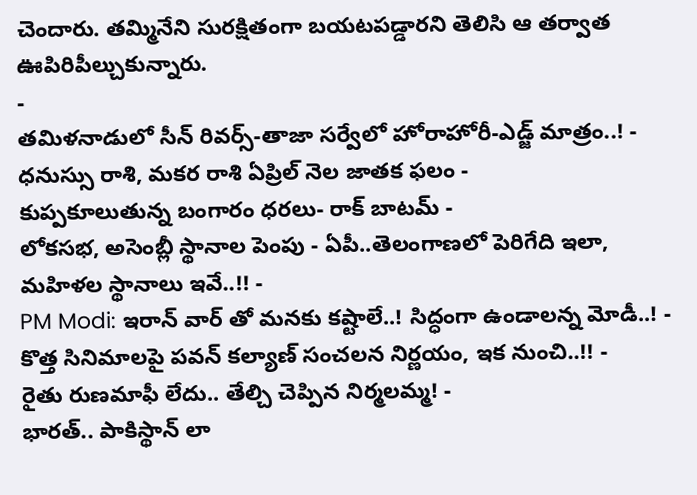చెందారు. తమ్మినేని సురక్షితంగా బయటపడ్డారని తెలిసి ఆ తర్వాత ఊపిరిపీల్చుకున్నారు.
-
తమిళనాడులో సీన్ రివర్స్-తాజా సర్వేలో హోరాహోరీ-ఎడ్జ్ మాత్రం..! -
ధనుస్సు రాశి, మకర రాశి ఏప్రిల్ నెల జాతక ఫలం -
కుప్పకూలుతున్న బంగారం ధరలు- రాక్ బాటమ్ -
లోకసభ, అసెంబ్లీ స్థానాల పెంపు - ఏపీ..తెలంగాణలో పెరిగేది ఇలా, మహిళల స్థానాలు ఇవే..!! -
PM Modi: ఇరాన్ వార్ తో మనకు కష్టాలే..! సిద్ధంగా ఉండాలన్న మోడీ..! -
కొత్త సినిమాలపై పవన్ కల్యాణ్ సంచలన నిర్ణయం, ఇక నుంచి..!! -
రైతు రుణమాఫీ లేదు.. తేల్చి చెప్పిన నిర్మలమ్మ! -
భారత్.. పాకిస్థాన్ లా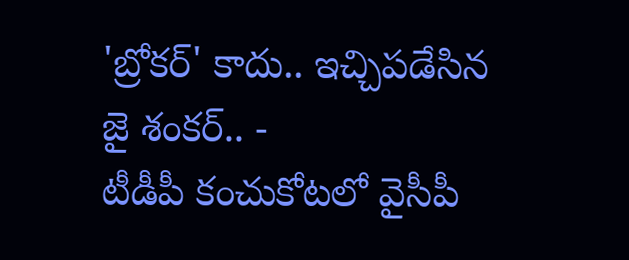'బ్రోకర్' కాదు.. ఇచ్చిపడేసిన జై శంకర్.. -
టీడీపీ కంచుకోటలో వైసీపీ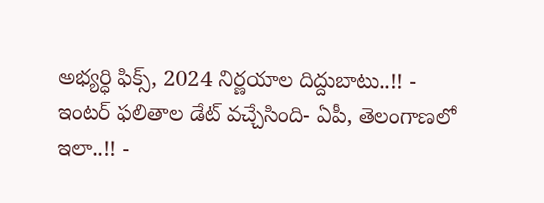అభ్యర్ధి ఫిక్స్, 2024 నిర్ణయాల దిద్దుబాటు..!! -
ఇంటర్ ఫలితాల డేట్ వచ్చేసింది- ఏపీ, తెలంగాణలో ఇలా..!! -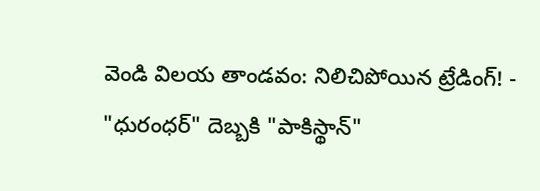వెండి విలయ తాండవం: నిలిచిపోయిన ట్రేడింగ్! -
"ధురంధర్" దెబ్బకి "పాకిస్థాన్"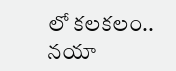లో కలకలం.. నయా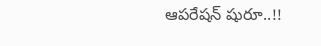ఆపరేషన్ షురూ..!!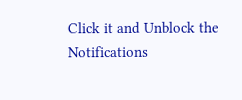Click it and Unblock the Notifications